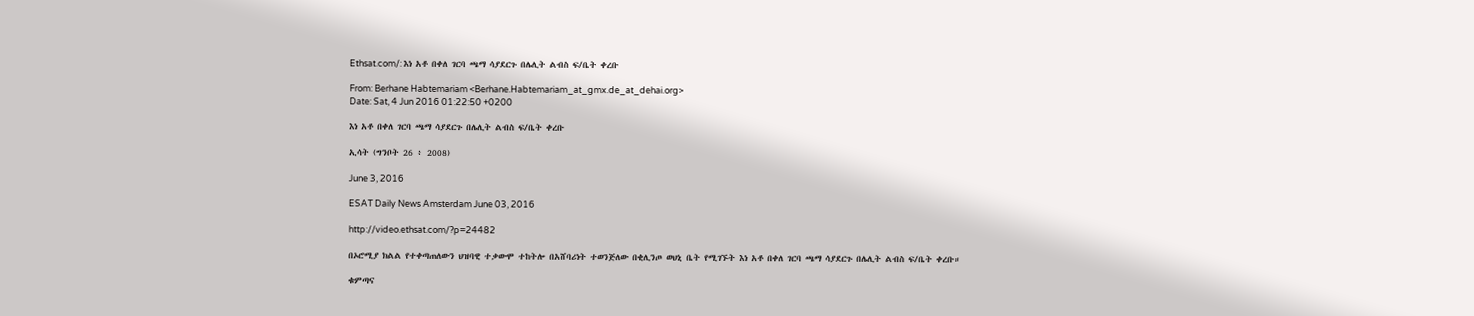Ethsat.com/: እነ አቶ በቀለ ገርባ ጫማ ሳያደርጉ በሌሊት ልብስ ፍ/ቤት ቀረቡ

From: Berhane Habtemariam <Berhane.Habtemariam_at_gmx.de_at_dehai.org>
Date: Sat, 4 Jun 2016 01:22:50 +0200

እነ አቶ በቀለ ገርባ ጫማ ሳያደርጉ በሌሊት ልብስ ፍ/ቤት ቀረቡ

ኢሳት (ግንቦት 26 ፥ 2008)

June 3, 2016

ESAT Daily News Amsterdam June 03, 2016

http://video.ethsat.com/?p=24482

በኦሮሚያ ክልል የተቀጣጠለውን ህዝባዊ ተቃውሞ ተከትሎ በአሸባሪነት ተወንጅለው በቂሊንጦ ወህኒ ቤት የሚገኙት እነ አቶ በቀለ ገርባ ጫማ ሳያደርጉ በሌሊት ልብስ ፍ/ቤት ቀረቡ።

ቁምጣና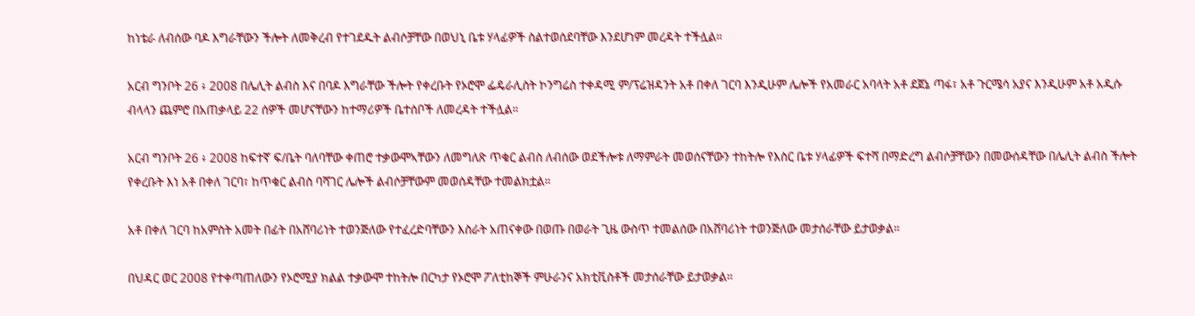ከነቴራ ለብሰው ባዶ እግራቸውን ችሎት ለመቅረብ የተገደዱት ልብሶቻቸው በወህኒ ቤቱ ሃላፊዎች ስልተወሰደባቸው እንደሆነም መረዳት ተችሏል።

አርብ ግንቦት 26 ፥ 2008 በሌሊት ልብስ እና በባዶ እግራቸው ችሎት የቀረቡት የኦሮሞ ፌዴራሊስት ኮንግሬስ ተቀዳሚ ም/ፕሬዝዳንት አቶ በቀለ ገርባ እንዲሁም ሌሎች የአመራር አባላት አቶ ደጀኔ ጣፋ፣ አቶ ጉርሜሳ አያና እንዲሁም አቶ አዲሱ ብላላን ጨምሮ በአጠቃላይ 22 ሰዎች መሆናቸውን ከተማሪዎች ቤተሰቦች ለመረዳት ተችሏል።

አርብ ግንቦት 26 ፥ 2008 ከፍተኛ ፍ/ቤት ባለባቸው ቀጠሮ ተቃውሞኣቸውን ለመግለጽ ጥቁር ልብስ ለብሰው ወደችሎቱ ለማምራት መወሰናቸውን ተከትሎ የእስር ቤቱ ሃላፊዎች ፍተሻ በማድረግ ልብሶቻቸውን በመውሰዳቸው በሌሊት ልብስ ችሎት የቀረቡት እነ አቶ በቀለ ገርባ፣ ከጥቁር ልብስ ባሻገር ሌሎች ልብሶቻቸውም መወሰዳቸው ተመልክቷል።

አቶ በቀለ ገርባ ከአምስት አመት በፊት በአሸባሪነት ተወንጅለው የተፈረድባቸውን እስራት አጠናቀው በወጡ በወራት ጊዜ ውስጥ ተመልሰው በአሸባሪነት ተወንጅለው መታሰራቸው ይታወቃል።

በህዳር ወር 2008 የተቀጣጠለውን የኦሮሚያ ክልል ተቃውሞ ተከትሎ በርካታ የኦሮሞ ፖለቲከኞች ምሁራንና አክቲቪስቶች መታሰራቸው ይታወቃል።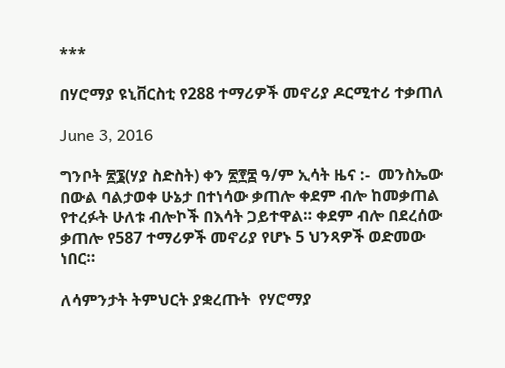***

በሃሮማያ ዩኒቨርስቲ የ288 ተማሪዎች መኖሪያ ዶርሚተሪ ተቃጠለ

June 3, 2016

ግንቦት ፳፮(ሃያ ስድስት) ቀን ፳፻፰ ዓ/ም ኢሳት ዜና :-  መንስኤው በውል ባልታወቀ ሁኔታ በተነሳው ቃጠሎ ቀደም ብሎ ከመቃጠል የተረፉት ሁለቱ ብሎኮች በእሳት ጋይተዋል። ቀደም ብሎ በደረሰው ቃጠሎ የ587 ተማሪዎች መኖሪያ የሆኑ 5 ህንጻዎች ወድመው ነበር።

ለሳምንታት ትምህርት ያቋረጡት  የሃሮማያ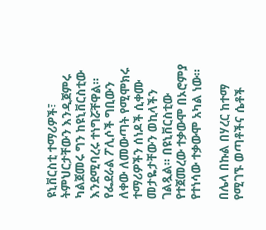ዩኒቨርስቲ ተማሪዎች፣ ትምህርታቸውን እንዲጀምሩ ካልጀመሩ ግን ከዩኒቨርስቲው እንደሚባረሩ ተነግሯቸዋል። የፌደራል ፖሊሶች ግቢውን ለቀው ለመውጣት የሚሞክሩ ተማሪዎችን ሰነዶች ሲቀሙ መታዬታቸውን ወኪላችን ገልጿል። በዩኒቨርስቲው የተጀመረው ተቃውሞ በኦሮምያ የተነሳው ተቃውሞ አካል ነው።

በሌላ በኩል በሃረር ከተማ የሚገኙ ወጣቶችና ሴቶች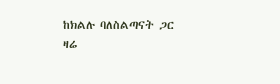ከክልሉ ባለስልጣናት ጋር ዛሬ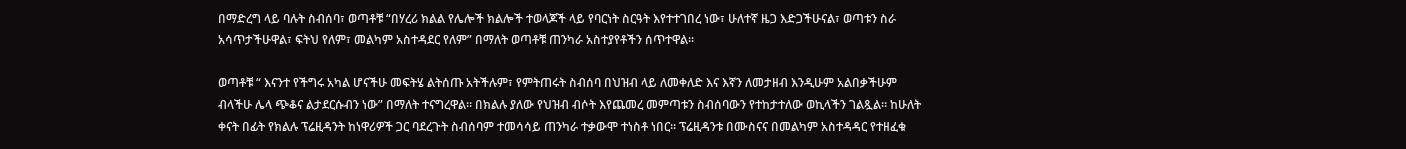በማድረግ ላይ ባሉት ስብሰባ፣ ወጣቶቹ “በሃረሪ ክልል የሌሎች ክልሎች ተወላጆች ላይ የባርነት ስርዓት እየተተገበረ ነው፣ ሁለተኛ ዜጋ እድጋችሁናል፣ ወጣቱን ስራ አሳጥታችሁዋል፣ ፍትህ የለም፣ መልካም አስተዳደር የለም” በማለት ወጣቶቹ ጠንካራ አስተያየቶችን ሰጥተዋል።

ወጣቶቹ “ እናንተ የችግሩ አካል ሆናችሁ መፍትሄ ልትሰጡ አትችሉም፣ የምትጠሩት ስብሰባ በህዝብ ላይ ለመቀለድ እና እኛን ለመታዘብ እንዲሁም አልበቃችሁም ብላችሁ ሌላ ጭቆና ልታደርሱብን ነው” በማለት ተናግረዋል። በክልሉ ያለው የህዝብ ብሶት እየጨመረ መምጣቱን ስብሰባውን የተከታተለው ወኪላችን ገልጿል። ከሁለት ቀናት በፊት የክልሉ ፕሬዚዳንት ከነዋሪዎች ጋር ባደረጉት ስብሰባም ተመሳሳይ ጠንካራ ተቃውሞ ተነስቶ ነበር። ፕሬዚዳንቱ በሙስናና በመልካም አስተዳዳር የተዘፈቁ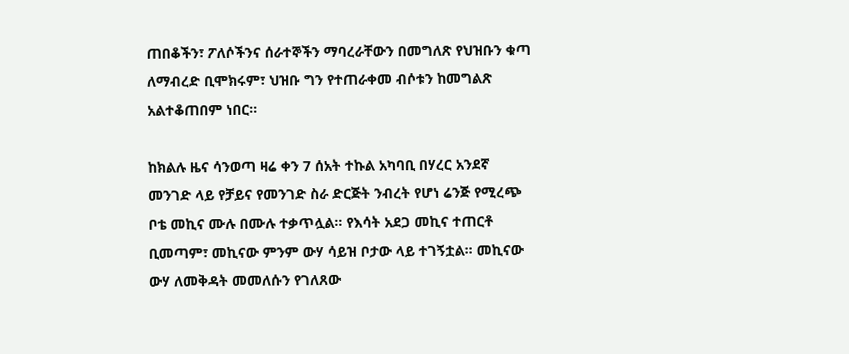ጠበቆችን፣ ፖለሶችንና ሰራተኞችን ማባረራቸውን በመግለጽ የህዝቡን ቁጣ ለማብረድ ቢሞክሩም፣ ህዝቡ ግን የተጠራቀመ ብሶቱን ከመግልጽ አልተቆጠበም ነበር።

ከክልሉ ዜና ሳንወጣ ዛሬ ቀን 7 ሰአት ተኩል አካባቢ በሃረር አንደኛ መንገድ ላይ የቻይና የመንገድ ስራ ድርጅት ንብረት የሆነ ሬንጅ የሚረጭ ቦቴ መኪና ሙሉ በሙሉ ተቃጥሏል። የእሳት አደጋ መኪና ተጠርቶ ቢመጣም፣ መኪናው ምንም ውሃ ሳይዝ ቦታው ላይ ተገኝቷል። መኪናው ውሃ ለመቅዳት መመለሱን የገለጸው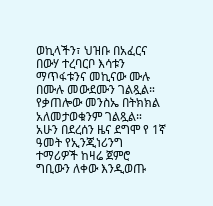ወኪላችን፣ ህዝቡ በአፈርና በውሃ ተረባርቦ እሳቱን ማጥፋቱንና መኪናው ሙሉ በሙሉ መውደሙን ገልጿል። የቃጠሎው መንስኤ በትክክል አለመታወቁንም ገልጿል።  አሁን በደረሰን ዜና ደግሞ የ 1ኛ ዓመት የኢንጂነሪንግ ተማሪዎች ከዛሬ ጀምሮ ግቢውን ለቀው እንዲወጡ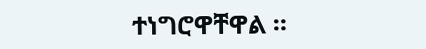ተነግሮዋቸዋል ።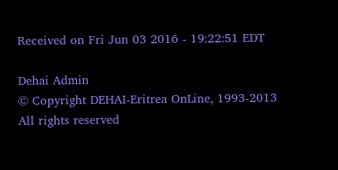Received on Fri Jun 03 2016 - 19:22:51 EDT

Dehai Admin
© Copyright DEHAI-Eritrea OnLine, 1993-2013
All rights reserved